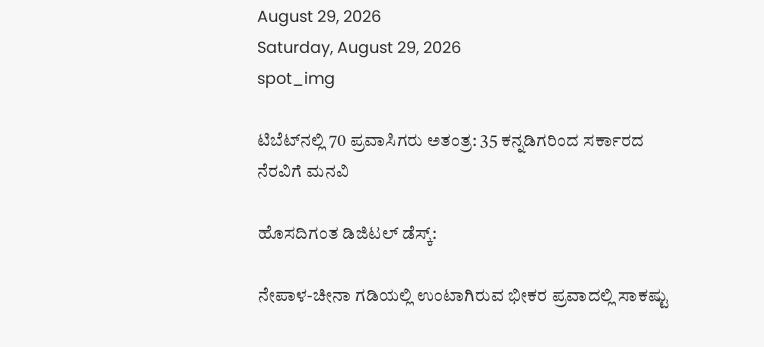August 29, 2026
Saturday, August 29, 2026
spot_img

ಟಿಬೆಟ್‌ನಲ್ಲಿ 70 ಪ್ರವಾಸಿಗರು ಅತಂತ್ರ: 35 ಕನ್ನಡಿಗರಿಂದ ಸರ್ಕಾರದ ನೆರವಿಗೆ ಮನವಿ

ಹೊಸದಿಗಂತ ಡಿಜಿಟಲ್‌ ಡೆಸ್ಕ್:

ನೇಪಾಳ-ಚೀನಾ ಗಡಿಯಲ್ಲಿ ಉಂಟಾಗಿರುವ ಭೀಕರ ಪ್ರವಾದಲ್ಲಿ ಸಾಕಷ್ಟು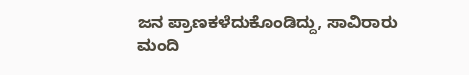ಜನ ಪ್ರಾಣಕಳೆದುಕೊಂಡಿದ್ದು, ಸಾವಿರಾರು ಮಂದಿ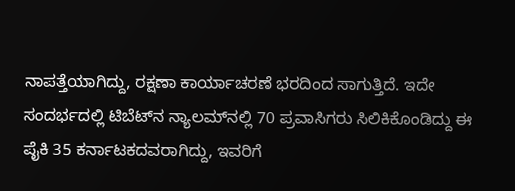ನಾಪತ್ತೆಯಾಗಿದ್ದು, ರಕ್ಷಣಾ ಕಾರ್ಯಾಚರಣೆ ಭರದಿಂದ ಸಾಗುತ್ತಿದೆ. ಇದೇ ಸಂದರ್ಭದಲ್ಲಿ ಟಿಬೆಟ್‌ನ ನ್ಯಾಲಮ್‌ನಲ್ಲಿ 70 ಪ್ರವಾಸಿಗರು ಸಿಲಿಕಿಕೊಂಡಿದ್ದು ಈ ಪೈಕಿ 35 ಕರ್ನಾಟಕದವರಾಗಿದ್ದು, ಇವರಿಗೆ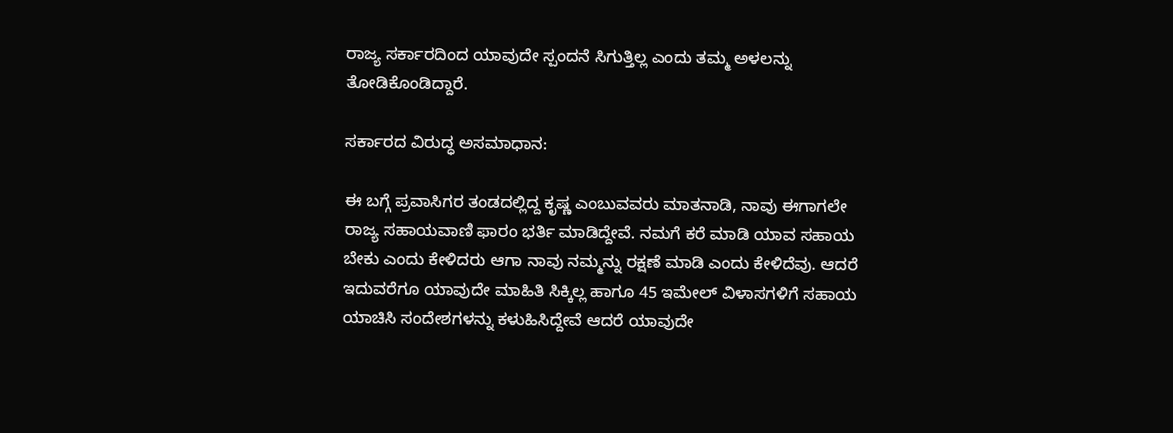ರಾಜ್ಯ ಸರ್ಕಾರದಿಂದ ಯಾವುದೇ ಸ್ಪಂದನೆ ಸಿಗುತ್ತಿಲ್ಲ ಎಂದು ತಮ್ಮ ಅಳಲನ್ನು ತೋಡಿಕೊಂಡಿದ್ದಾರೆ.

ಸರ್ಕಾರದ ವಿರುದ್ಧ ಅಸಮಾಧಾನ:

ಈ ಬಗ್ಗೆ ಪ್ರವಾಸಿಗರ ತಂಡದಲ್ಲಿದ್ದ ಕೃಷ್ಣ ಎಂಬುವವರು ಮಾತನಾಡಿ, ನಾವು ಈಗಾಗಲೇ ರಾಜ್ಯ ಸಹಾಯವಾಣಿ ಫಾರಂ ಭರ್ತಿ ಮಾಡಿದ್ದೇವೆ. ನಮಗೆ ಕರೆ ಮಾಡಿ ಯಾವ ಸಹಾಯ ಬೇಕು ಎಂದು ಕೇಳಿದರು ಆಗಾ ನಾವು ನಮ್ಮನ್ನು ರಕ್ಷಣೆ ಮಾಡಿ ಎಂದು ಕೇಳಿದೆವು. ಆದರೆ ಇದುವರೆಗೂ ಯಾವುದೇ ಮಾಹಿತಿ ಸಿಕ್ಕಿಲ್ಲ ಹಾಗೂ 45 ಇಮೇಲ್‌ ವಿಳಾಸಗಳಿಗೆ ಸಹಾಯ ಯಾಚಿಸಿ ಸಂದೇಶಗಳನ್ನು ಕಳುಹಿಸಿದ್ದೇವೆ ಆದರೆ ಯಾವುದೇ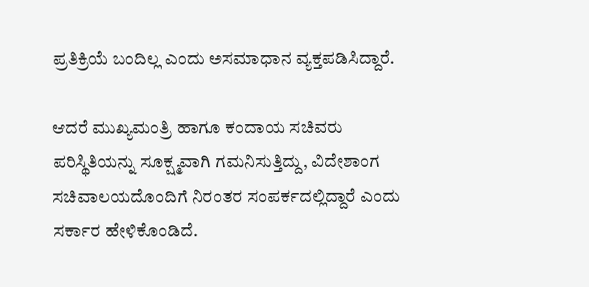ಪ್ರತಿಕ್ರಿಯೆ ಬಂದಿಲ್ಲ ಎಂದು ಅಸಮಾಧಾನ ವ್ಯಕ್ತಪಡಿಸಿದ್ದಾರೆ.

ಆದರೆ ಮುಖ್ಯಮಂತ್ರಿ ಹಾಗೂ ಕಂದಾಯ ಸಚಿವರು ಪರಿಸ್ಥಿತಿಯನ್ನು ಸೂಕ್ಷ್ಮವಾಗಿ ಗಮನಿಸುತ್ತಿದ್ದು, ವಿದೇಶಾಂಗ ಸಚಿವಾಲಯದೊಂದಿಗೆ ನಿರಂತರ ಸಂಪರ್ಕದಲ್ಲಿದ್ದಾರೆ ಎಂದು ಸರ್ಕಾರ ಹೇಳಿಕೊಂಡಿದೆ.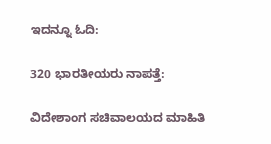ಇದನ್ನೂ ಓದಿ:

320 ಭಾರತೀಯರು ನಾಪತ್ತೆ:

ವಿದೇಶಾಂಗ ಸಚಿವಾಲಯದ ಮಾಹಿತಿ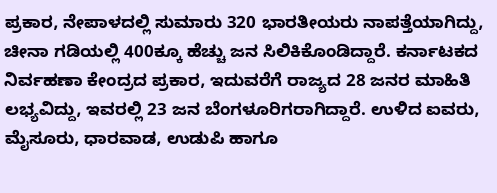ಪ್ರಕಾರ, ನೇಪಾಳದಲ್ಲಿ ಸುಮಾರು 320 ಭಾರತೀಯರು ನಾಪತ್ತೆಯಾಗಿದ್ದು, ಚೀನಾ ಗಡಿಯಲ್ಲಿ 400ಕ್ಕೂ ಹೆಚ್ಚು ಜನ ಸಿಲಿಕಿಕೊಂಡಿದ್ದಾರೆ. ಕರ್ನಾಟಕದ ನಿರ್ವಹಣಾ ಕೇಂದ್ರದ ಪ್ರಕಾರ, ಇದುವರೆಗೆ ರಾಜ್ಯದ 28 ಜನರ ಮಾಹಿತಿ ಲಭ್ಯವಿದ್ದು, ಇವರಲ್ಲಿ 23 ಜನ ಬೆಂಗಳೂರಿಗರಾಗಿದ್ದಾರೆ. ಉಳಿದ ಐವರು, ಮೈಸೂರು, ಧಾರವಾಡ, ಉಡುಪಿ ಹಾಗೂ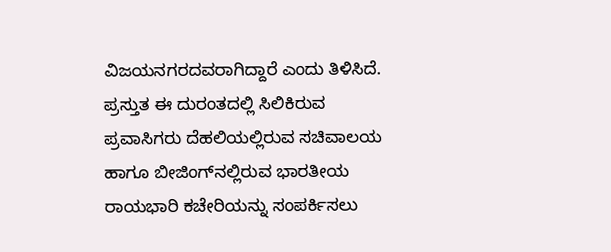ವಿಜಯನಗರದವರಾಗಿದ್ದಾರೆ ಎಂದು ತಿಳಿಸಿದೆ. ಪ್ರಸ್ತುತ ಈ ದುರಂತದಲ್ಲಿ ಸಿಲಿಕಿರುವ ಪ್ರವಾಸಿಗರು ದೆಹಲಿಯಲ್ಲಿರುವ ಸಚಿವಾಲಯ ಹಾಗೂ ಬೀಜಿಂಗ್‌ನಲ್ಲಿರುವ ಭಾರತೀಯ ರಾಯಭಾರಿ ಕಚೇರಿಯನ್ನು ಸಂಪರ್ಕಿಸಲು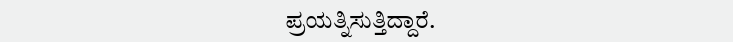ಪ್ರಯತ್ನಿಸುತ್ತಿದ್ದಾರೆ.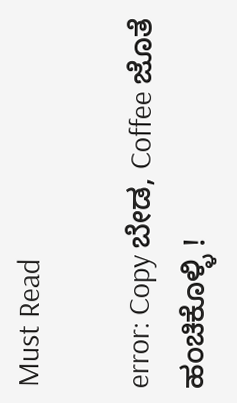Must Read

error: Copy ಬೇಡ, Coffee ಜೊತೆ ಹಂಚಿಕೊಳ್ಳಿ !